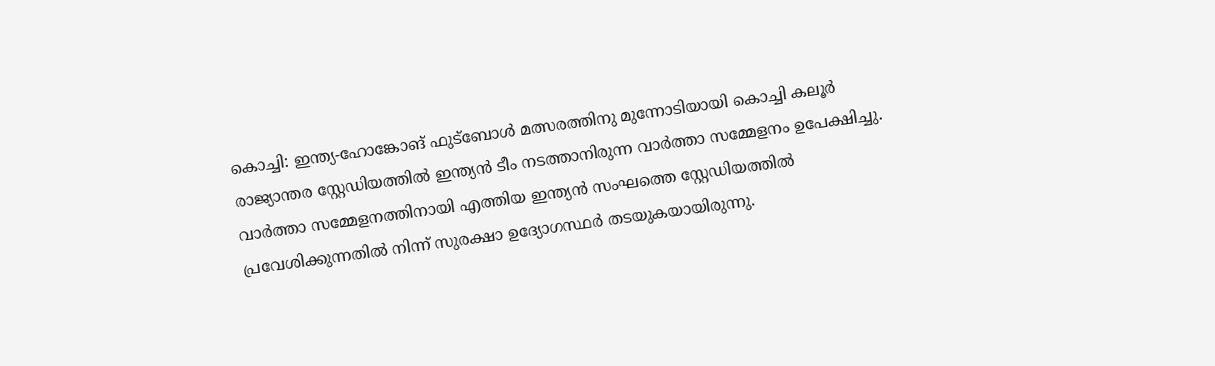കൊച്ചി: ഇന്ത്യ-ഹോങ്കോങ് ഫുട്ബോൾ മത്സരത്തിനു മുന്നോടിയായി കൊച്ചി കലൂർ രാജ്യാന്തര സ്റ്റേഡിയത്തിൽ ഇന്ത്യൻ ടീം നടത്താനിരുന്ന വാർത്താ സമ്മേളനം ഉപേക്ഷിച്ചു. വാർത്താ സമ്മേളനത്തിനായി എത്തിയ ഇന്ത്യൻ സംഘത്തെ സ്റ്റേഡിയത്തിൽ പ്രവേശിക്കുന്നതിൽ നിന്ന് സുരക്ഷാ ഉദ്യോഗസ്ഥർ തടയുകയായിരുന്നു.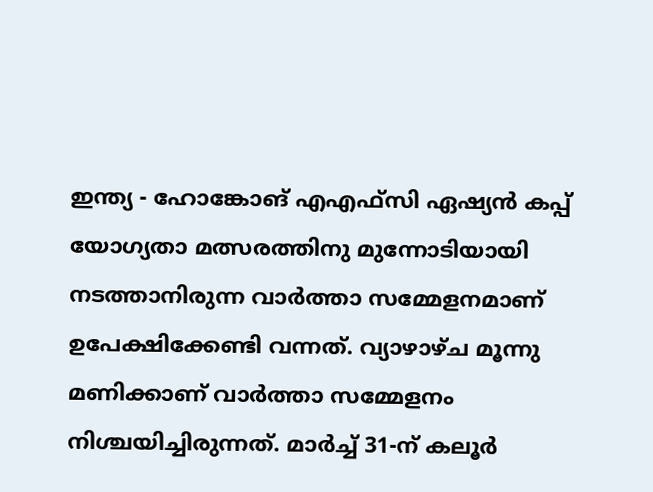ഇന്ത്യ - ഹോങ്കോങ് എഎഫ്സി ഏഷ്യൻ കപ്പ് യോഗ്യതാ മത്സരത്തിനു മുന്നോടിയായി നടത്താനിരുന്ന വാർത്താ സമ്മേളനമാണ് ഉപേക്ഷിക്കേണ്ടി വന്നത്. വ്യാഴാഴ്ച മൂന്നു മണിക്കാണ് വാർത്താ സമ്മേളനം നിശ്ചയിച്ചിരുന്നത്. മാർച്ച് 31-ന് കലൂർ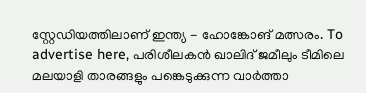സ്റ്റേഡിയത്തിലാണ് ഇന്ത്യ - ഹോങ്കോങ് മത്സരം. To advertise here, പരിശീലകൻ ഖാലിദ് ജമീലും ടീമിലെ മലയാളി താരങ്ങളും പങ്കെടുക്കുന്ന വാർത്താ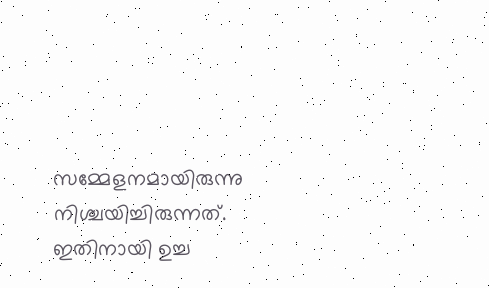സമ്മേളനമായിരുന്നു നിശ്ചയിച്ചിരുന്നത്. ഇതിനായി ഉച്ച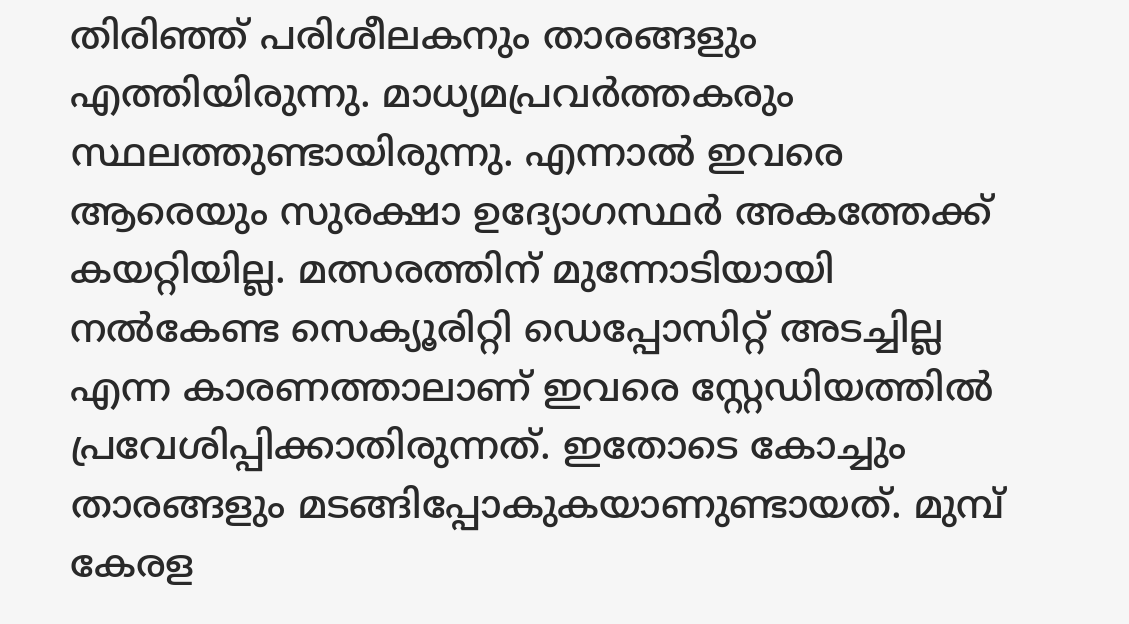തിരിഞ്ഞ് പരിശീലകനും താരങ്ങളും എത്തിയിരുന്നു. മാധ്യമപ്രവർത്തകരും സ്ഥലത്തുണ്ടായിരുന്നു. എന്നാൽ ഇവരെ ആരെയും സുരക്ഷാ ഉദ്യോഗസ്ഥർ അകത്തേക്ക് കയറ്റിയില്ല. മത്സരത്തിന് മുന്നോടിയായി നൽകേണ്ട സെക്യൂരിറ്റി ഡെപ്പോസിറ്റ് അടച്ചില്ല എന്ന കാരണത്താലാണ് ഇവരെ സ്റ്റേഡിയത്തിൽ പ്രവേശിപ്പിക്കാതിരുന്നത്. ഇതോടെ കോച്ചും താരങ്ങളും മടങ്ങിപ്പോകുകയാണുണ്ടായത്. മുമ്പ് കേരള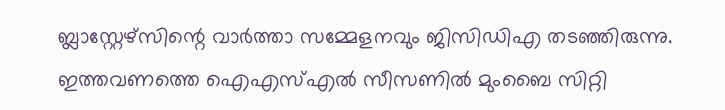ബ്ലാസ്റ്റേഴ്സിന്റെ വാർത്താ സമ്മേളനവും ജിസിഡിഎ തടഞ്ഞിരുന്നു. ഇത്തവണത്തെ ഐഎസ്എൽ സീസണിൽ മുംബൈ സിറ്റി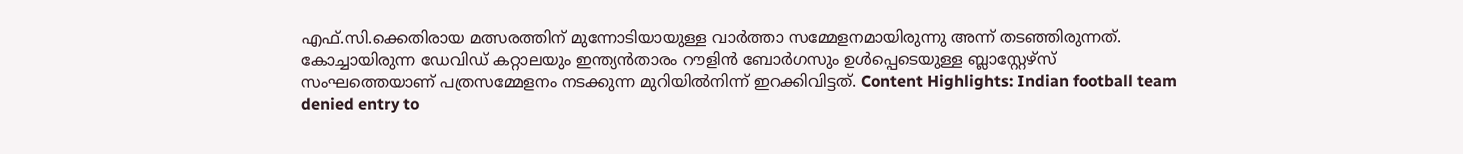എഫ്.സി.ക്കെതിരായ മത്സരത്തിന് മുന്നോടിയായുള്ള വാർത്താ സമ്മേളനമായിരുന്നു അന്ന് തടഞ്ഞിരുന്നത്. കോച്ചായിരുന്ന ഡേവിഡ് കറ്റാലയും ഇന്ത്യൻതാരം റൗളിൻ ബോർഗസും ഉൾപ്പെടെയുള്ള ബ്ലാസ്റ്റേഴ്സ് സംഘത്തെയാണ് പത്രസമ്മേളനം നടക്കുന്ന മുറിയിൽനിന്ന് ഇറക്കിവിട്ടത്. Content Highlights: Indian football team denied entry to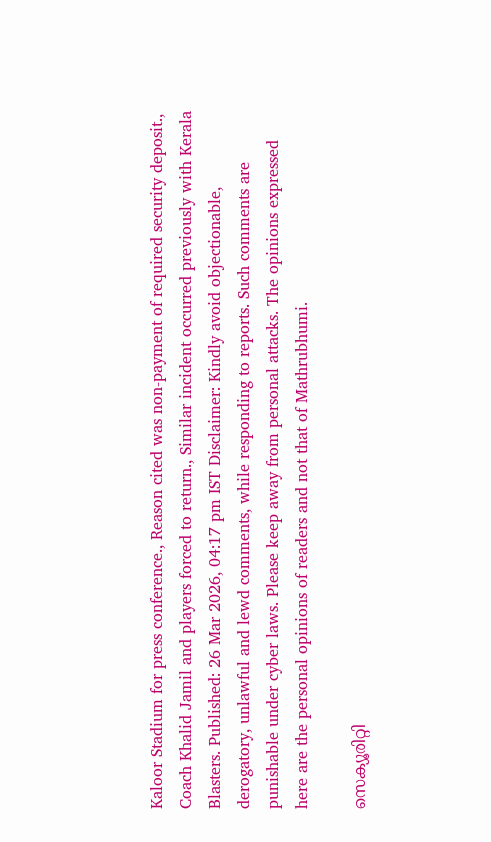Kaloor Stadium for press conference., Reason cited was non-payment of required security deposit., Coach Khalid Jamil and players forced to return., Similar incident occurred previously with Kerala Blasters. Published: 26 Mar 2026, 04:17 pm IST Disclaimer: Kindly avoid objectionable, derogatory, unlawful and lewd comments, while responding to reports. Such comments are punishable under cyber laws. Please keep away from personal attacks. The opinions expressed here are the personal opinions of readers and not that of Mathrubhumi.

സെക്യൂരിറ്റി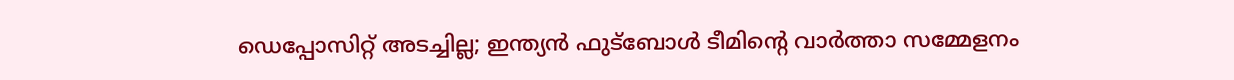ഡെപ്പോസിറ്റ് അടച്ചില്ല; ഇന്ത്യൻ ഫുട്ബോൾ ടീമിന്റെ വാർത്താ സമ്മേളനം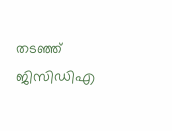തടഞ്ഞ് ജിസിഡിഎ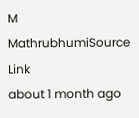M
MathrubhumiSource Link
about 1 month ago